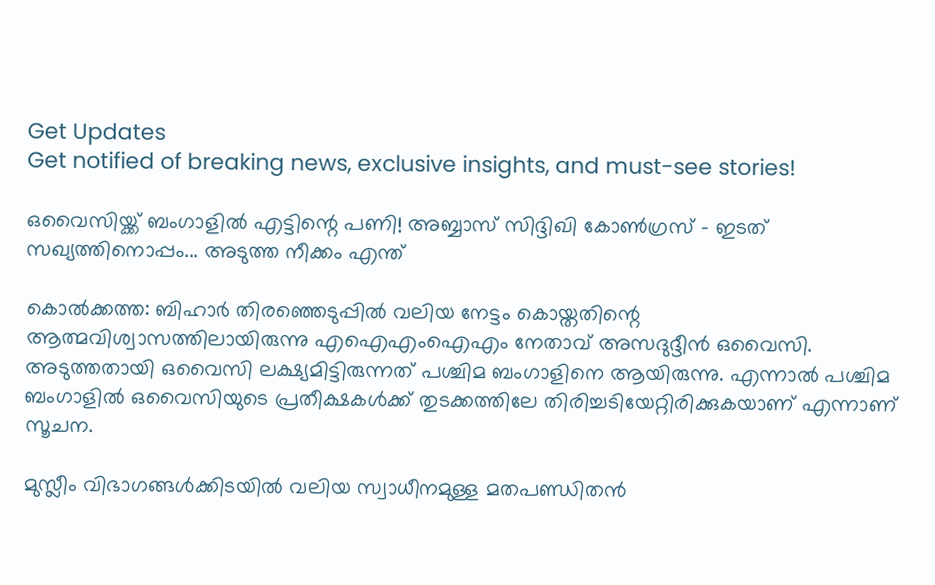Get Updates
Get notified of breaking news, exclusive insights, and must-see stories!

ഒവൈസിയ്ക്ക് ബംഗാളില്‍ എട്ടിന്റെ പണി! അബ്ബാസ് സിദ്ദിഖി കോണ്‍ഗ്രസ് - ഇടത് സഖ്യത്തിനൊപ്പം... അടുത്ത നീക്കം എന്ത്

കൊല്‍ക്കത്ത: ബിഹാര്‍ തിരഞ്ഞെടുപ്പില്‍ വലിയ നേട്ടം കൊയ്തതിന്റെ ആത്മവിശ്വാസത്തിലായിരുന്നു എഐഎംഐഎം നേതാവ് അസദുദ്ദീന്‍ ഒവൈസി. അടുത്തതായി ഒവൈസി ലക്ഷ്യമിട്ടിരുന്നത് പശ്ചിമ ബംഗാളിനെ ആയിരുന്നു. എന്നാല്‍ പശ്ചിമ ബംഗാളില്‍ ഒവൈസിയുടെ പ്രതീക്ഷകള്‍ക്ക് തുടക്കത്തിലേ തിരിച്ചടിയേറ്റിരിക്കുകയാണ് എന്നാണ് സൂചന.

മുസ്ലീം വിഭാഗങ്ങള്‍ക്കിടയില്‍ വലിയ സ്വാധീനമുള്ള മതപണ്ഡിതന്‍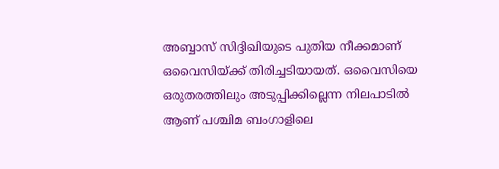അബ്ബാസ് സിദ്ദിഖിയുടെ പുതിയ നീക്കമാണ് ഒവൈസിയ്ക്ക് തിരിച്ചടിയായത്. ഒവൈസിയെ ഒരുതരത്തിലും അടുപ്പിക്കില്ലെന്ന നിലപാടില്‍ ആണ് പശ്ചിമ ബംഗാളിലെ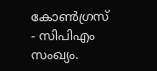കോണ്‍ഗ്രസ് - സിപിഎം സംഖ്യം.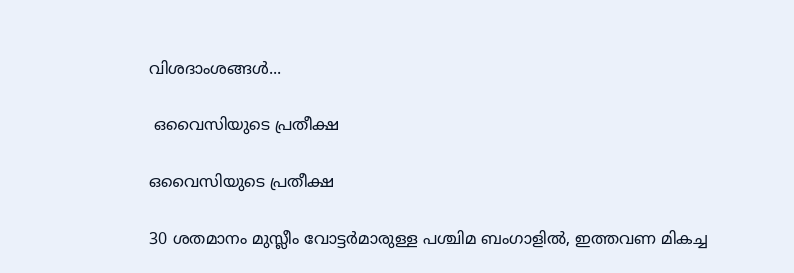വിശദാംശങ്ങള്‍...

 ഒവൈസിയുടെ പ്രതീക്ഷ

ഒവൈസിയുടെ പ്രതീക്ഷ

30 ശതമാനം മുസ്ലീം വോട്ടര്‍മാരുള്ള പശ്ചിമ ബംഗാളില്‍, ഇത്തവണ മികച്ച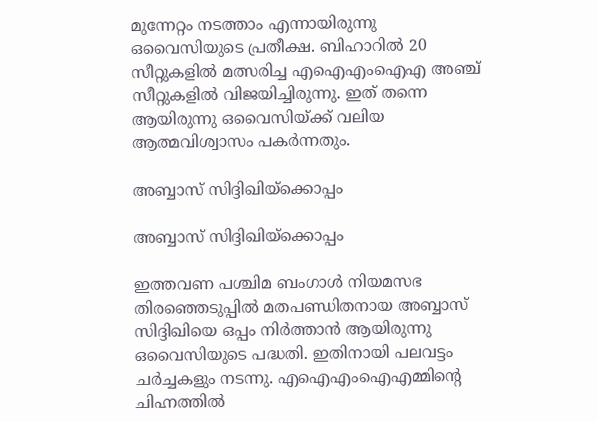മുന്നേറ്റം നടത്താം എന്നായിരുന്നു ഒവൈസിയുടെ പ്രതീക്ഷ. ബിഹാറില്‍ 20 സീറ്റുകളില്‍ മത്സരിച്ച എഐഎംഐഎ അഞ്ച് സീറ്റുകളില്‍ വിജയിച്ചിരുന്നു. ഇത് തന്നെ ആയിരുന്നു ഒവൈസിയ്ക്ക് വലിയ ആത്മവിശ്വാസം പകര്‍ന്നതും.

അബ്ബാസ് സിദ്ദിഖിയ്‌ക്കൊപ്പം

അബ്ബാസ് സിദ്ദിഖിയ്‌ക്കൊപ്പം

ഇത്തവണ പശ്ചിമ ബംഗാള്‍ നിയമസഭ തിരഞ്ഞെടുപ്പില്‍ മതപണ്ഡിതനായ അബ്ബാസ് സിദ്ദിഖിയെ ഒപ്പം നിര്‍ത്താന്‍ ആയിരുന്നു ഒവൈസിയുടെ പദ്ധതി. ഇതിനായി പലവട്ടം ചര്‍ച്ചകളും നടന്നു. എഐഎംഐഎമ്മിന്റെ ചിഹ്നത്തില്‍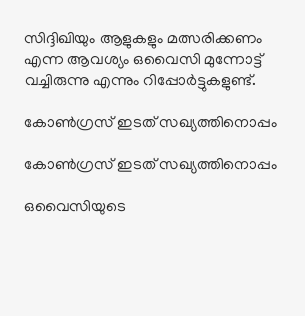സിദ്ദിഖിയും ആളുകളും മത്സരിക്കണം എന്ന ആവശ്യം ഒവൈസി മുന്നോട്ട് വച്ചിരുന്നു എന്നും റിപ്പോര്‍ട്ടുകളുണ്ട്.

കോണ്‍ഗ്രസ് ഇടത് സഖ്യത്തിനൊപ്പം

കോണ്‍ഗ്രസ് ഇടത് സഖ്യത്തിനൊപ്പം

ഒവൈസിയുടെ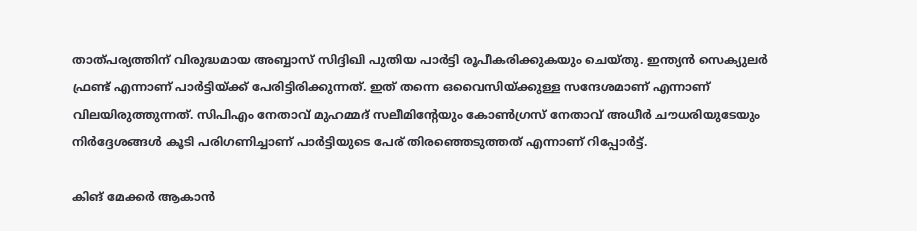താത്പര്യത്തിന് വിരുദ്ധമായ അബ്ബാസ് സിദ്ദിഖി പുതിയ പാര്‍ട്ടി രൂപീകരിക്കുകയും ചെയ്തു. ഇന്ത്യന്‍ സെക്യുലര്‍ ഫ്രണ്ട് എന്നാണ് പാര്‍ട്ടിയ്ക്ക് പേരിട്ടിരിക്കുന്നത്. ഇത് തന്നെ ഒവൈസിയ്ക്കുള്ള സന്ദേശമാണ് എന്നാണ് വിലയിരുത്തുന്നത്. സിപിഎം നേതാവ് മുഹമ്മദ് സലീമിന്റേയും കോണ്‍ഗ്രസ് നേതാവ് അധീര്‍ ചൗധരിയുടേയും നിര്‍ദ്ദേശങ്ങള്‍ കൂടി പരിഗണിച്ചാണ് പാര്‍ട്ടിയുടെ പേര് തിരഞ്ഞെടുത്തത് എന്നാണ് റിപ്പോര്‍ട്ട്.

കിങ് മേക്കര്‍ ആകാന്‍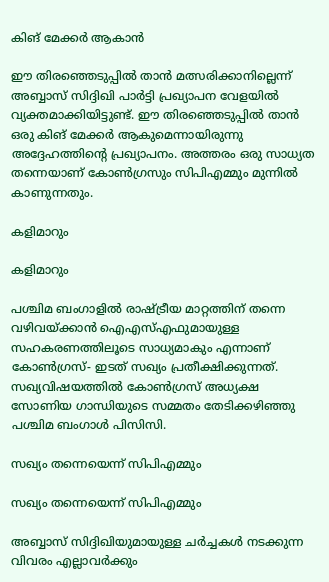കിങ് മേക്കര്‍ ആകാന്‍

ഈ തിരഞ്ഞെടുപ്പില്‍ താന്‍ മത്സരിക്കാനില്ലെന്ന് അബ്ബാസ് സിദ്ദിഖി പാര്‍ട്ടി പ്രഖ്യാപന വേളയില്‍ വ്യക്തമാക്കിയിട്ടുണ്ട്. ഈ തിരഞ്ഞെടുപ്പില്‍ താന്‍ ഒരു കിങ് മേക്കര്‍ ആകുമെന്നായിരുന്നു അദ്ദേഹത്തിന്റെ പ്രഖ്യാപനം. അത്തരം ഒരു സാധ്യത തന്നെയാണ് കോണ്‍ഗ്രസും സിപിഎമ്മും മുന്നില്‍ കാണുന്നതും.

കളിമാറും

കളിമാറും

പശ്ചിമ ബംഗാളില്‍ രാഷ്ട്രീയ മാറ്റത്തിന് തന്നെ വഴിവയ്ക്കാന്‍ ഐഎസ്എഫുമായുള്ള സഹകരണത്തിലൂടെ സാധ്യമാകും എന്നാണ് കോണ്‍ഗ്രസ്- ഇടത് സഖ്യം പ്രതീക്ഷിക്കുന്നത്. സഖ്യവിഷയത്തില്‍ കോണ്‍ഗ്രസ് അധ്യക്ഷ സോണിയ ഗാന്ധിയുടെ സമ്മതം തേടിക്കഴിഞ്ഞു പശ്ചിമ ബംഗാള്‍ പിസിസി.

സഖ്യം തന്നെയെന്ന് സിപിഎമ്മും

സഖ്യം തന്നെയെന്ന് സിപിഎമ്മും

അബ്ബാസ് സിദ്ദിഖിയുമായുള്ള ചര്‍ച്ചകള്‍ നടക്കുന്ന വിവരം എല്ലാവര്‍ക്കും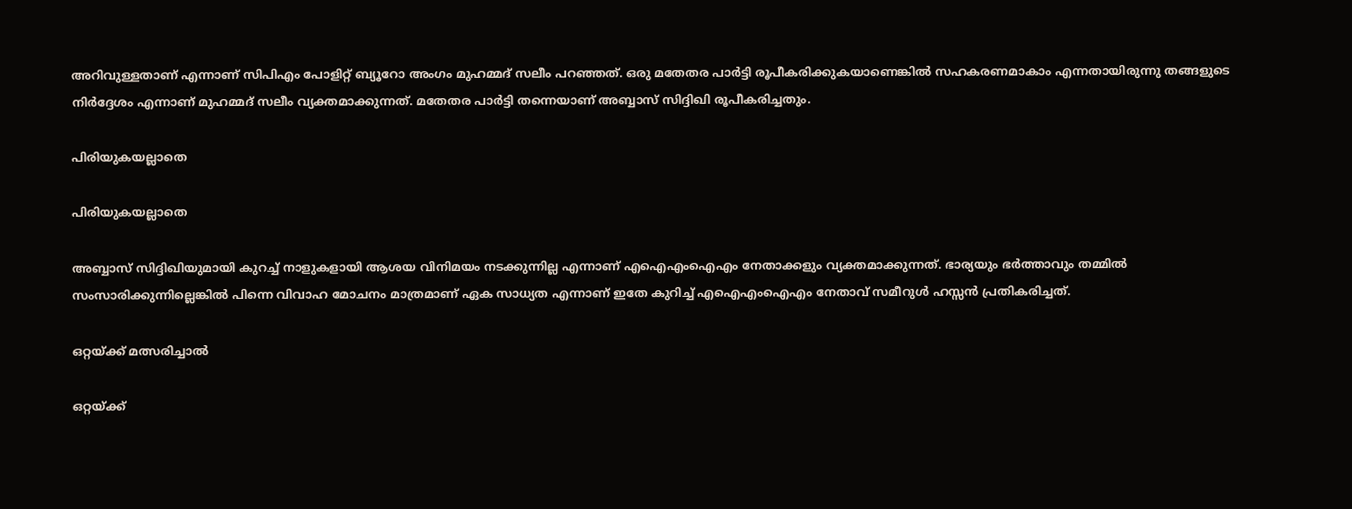അറിവുള്ളതാണ് എന്നാണ് സിപിഎം പോളിറ്റ് ബ്യൂറോ അംഗം മുഹമ്മദ് സലീം പറഞ്ഞത്. ഒരു മതേതര പാര്‍ട്ടി രൂപീകരിക്കുകയാണെങ്കില്‍ സഹകരണമാകാം എന്നതായിരുന്നു തങ്ങളുടെ നിര്‍ദ്ദേശം എന്നാണ് മുഹമ്മദ് സലീം വ്യക്തമാക്കുന്നത്. മതേതര പാര്‍ട്ടി തന്നെയാണ് അബ്ബാസ് സിദ്ദിഖി രൂപീകരിച്ചതും.

പിരിയുകയല്ലാതെ

പിരിയുകയല്ലാതെ

അബ്ബാസ് സിദ്ദിഖിയുമായി കുറച്ച് നാളുകളായി ആശയ വിനിമയം നടക്കുന്നില്ല എന്നാണ് എഐഎംഐഎം നേതാക്കളും വ്യക്തമാക്കുന്നത്. ഭാര്യയും ഭര്‍ത്താവും തമ്മില്‍ സംസാരിക്കുന്നില്ലെങ്കില്‍ പിന്നെ വിവാഹ മോചനം മാത്രമാണ് ഏക സാധ്യത എന്നാണ് ഇതേ കുറിച്ച് എഐഎംഐഎം നേതാവ് സമീറുള്‍ ഹസ്സന്‍ പ്രതികരിച്ചത്.

ഒറ്റയ്ക്ക് മത്സരിച്ചാല്‍

ഒറ്റയ്ക്ക്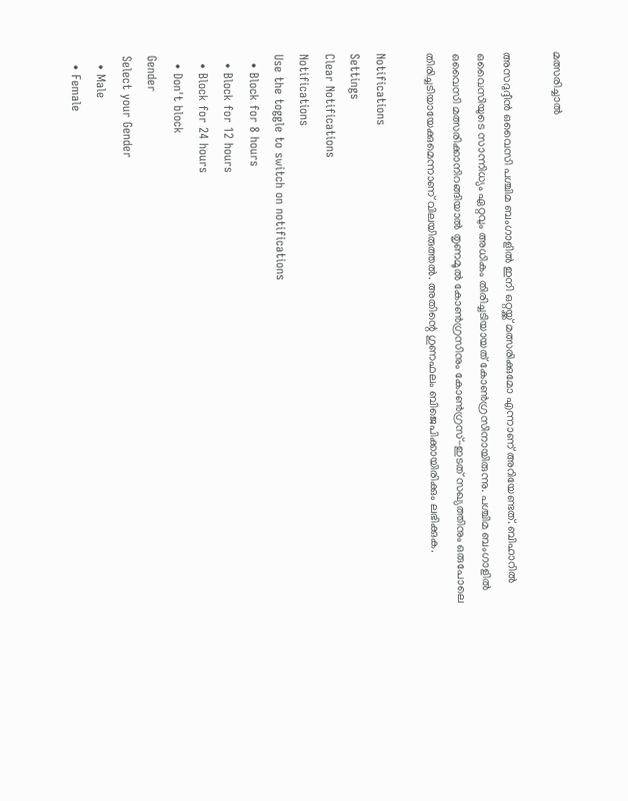മത്സരിച്ചാല്‍

അസദുദ്ദീന്‍ ഒവൈസി പശ്ചിമ ബംഗാളില്‍ ഇനി ഒറ്റയ്ക്ക് മത്സരിക്കുമോ എന്നാണ് അറിയേണ്ടത്. ബിഹാറില്‍ ഒവൈസിയുടെ സാന്നിധ്യം ഏറ്റവും അധികം തിരിച്ചടിയായത് കോണ്‍ഗ്രസിനായിരുന്നു. പശ്ചിമ ബംഗാളില്‍ ഒവൈസി മത്സരിക്കാനിറങ്ങിയാല്‍ തൃണമൂല്‍ കോണ്‍ഗ്രസിനും കോണ്‍ഗ്രസ്-ഇടത് സഖ്യത്തിനും ഒരുപോലെ തിരിച്ചടിയായേക്കുമെന്നാണ് വിലയിരുത്തല്‍. അതിന്റെ ഗുണഫലം ബിജെപിക്കായിരിക്കും ലഭിക്കുക.

Notifications
Settings
Clear Notifications
Notifications
Use the toggle to switch on notifications
  • Block for 8 hours
  • Block for 12 hours
  • Block for 24 hours
  • Don't block
Gender
Select your Gender
  • Male
  • Female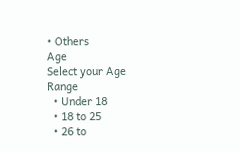• Others
Age
Select your Age Range
  • Under 18
  • 18 to 25
  • 26 to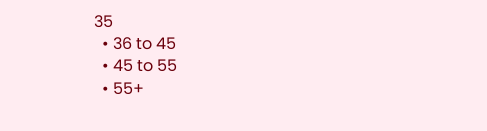35
  • 36 to 45
  • 45 to 55
  • 55+